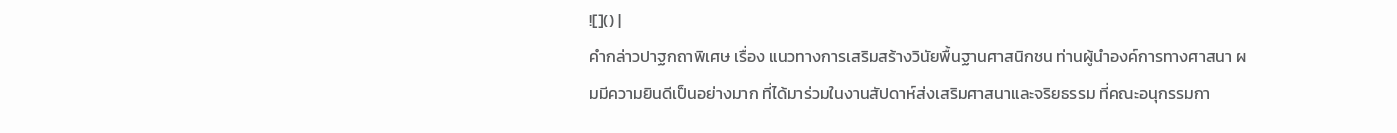![]() |
คำกล่าวปาฐกถาพิเศษ เรื่อง แนวทางการเสริมสร้างวินัยพื้นฐานศาสนิกชน ท่านผู้นำองค์การทางศาสนา ผมมีความยินดีเป็นอย่างมาก ที่ได้มาร่วมในงานสัปดาห์ส่งเสริมศาสนาและจริยธรรม ที่คณะอนุกรรมกา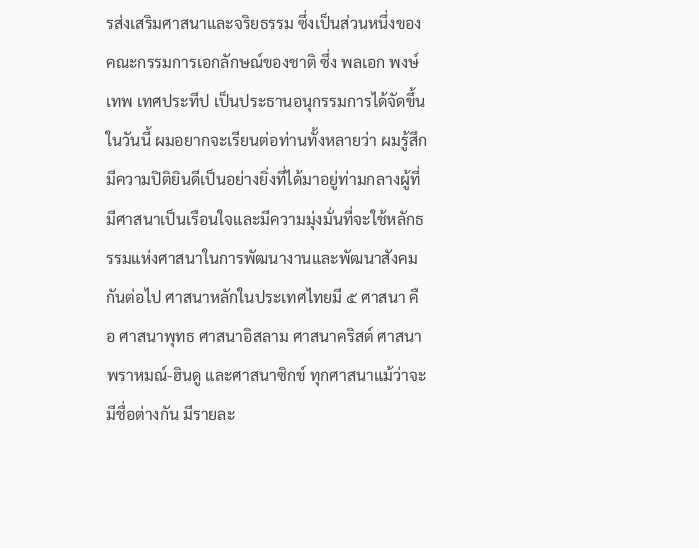รส่งเสริมศาสนาและจริยธรรม ซึ่งเป็นส่วนหนึ่งของคณะกรรมการเอกลักษณ์ของชาติ ซึ่ง พลเอก พงษ์เทพ เทศประทีป เป็นประธานอนุกรรมการได้จัดขึ้นในวันนี้ ผมอยากจะเรียนต่อท่านทั้งหลายว่า ผมรู้สึกมีความปิติยินดีเป็นอย่างยิ่งที่ได้มาอยู่ท่ามกลางผู้ที่มีศาสนาเป็นเรือนใจและมีความมุ่งมั่นที่จะใช้หลักธรรมแห่งศาสนาในการพัฒนางานและพัฒนาสังคมกันต่อไป ศาสนาหลักในประเทศไทยมี ๕ ศาสนา คือ ศาสนาพุทธ ศาสนาอิสลาม ศาสนาคริสต์ ศาสนาพราหมณ์-ฮินดู และศาสนาซิกข์ ทุกศาสนาแม้ว่าจะมีชื่อต่างกัน มีรายละ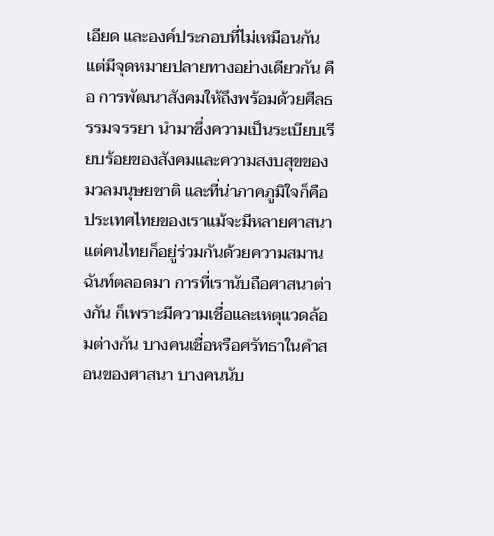เอียด และองค์ประกอบที่ไม่เหมือนกัน แต่มีจุดหมายปลายทางอย่างเดียวกัน คือ การพัฒนาสังคมให้ถึงพร้อมด้วยศีลธรรมจรรยา นำมาซึ่งความเป็นระเบียบเรียบร้อยของสังคมและความสงบสุขของมวลมนุษยชาติ และที่น่าภาคภูมิใจก็คือประเทศไทยของเราแม้จะมีหลายศาสนา แต่คนไทยก็อยู่ร่วมกันด้วยความสมานฉันท์ตลอดมา การที่เรานับถือศาสนาต่างกัน ก็เพราะมีความเชื่อและเหตุแวดล้อมต่างกัน บางคนเชื่อหรือศรัทธาในคำสอนของศาสนา บางคนนับ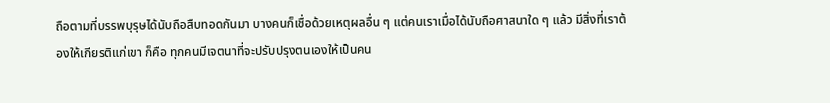ถือตามที่บรรพบุรุษได้นับถือสืบทอดกันมา บางคนก็เชื่อด้วยเหตุผลอื่น ๆ แต่คนเราเมื่อได้นับถือศาสนาใด ๆ แล้ว มีสิ่งที่เราต้องให้เกียรติแก่เขา ก็คือ ทุกคนมีเจตนาที่จะปรับปรุงตนเองให้เป็นคน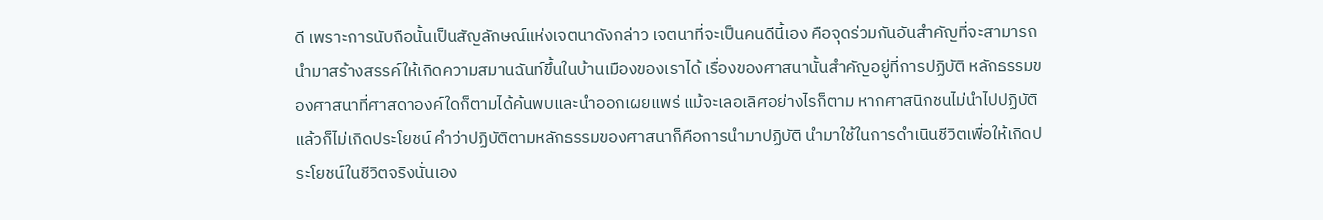ดี เพราะการนับถือนั้นเป็นสัญลักษณ์แห่งเจตนาดังกล่าว เจตนาที่จะเป็นคนดีนี้เอง คือจุดร่วมกันอันสำคัญที่จะสามารถนำมาสร้างสรรค์ให้เกิดความสมานฉันท์ขึ้นในบ้านเมืองของเราได้ เรื่องของศาสนานั้นสำคัญอยู่ที่การปฏิบัติ หลักธรรมของศาสนาที่ศาสดาองค์ใดก็ตามได้ค้นพบและนำออกเผยแพร่ แม้จะเลอเลิศอย่างไรก็ตาม หากศาสนิกชนไม่นำไปปฏิบัติแล้วก็ไม่เกิดประโยชน์ คำว่าปฏิบัติตามหลักธรรมของศาสนาก็คือการนำมาปฏิบัติ นำมาใช้ในการดำเนินชีวิตเพื่อให้เกิดประโยชน์ในชีวิตจริงนั่นเอง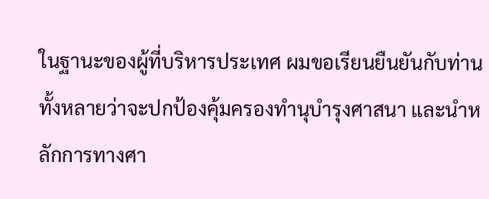ในฐานะของผู้ที่บริหารประเทศ ผมขอเรียนยืนยันกับท่านทั้งหลายว่าจะปกป้องคุ้มครองทำนุบำรุงศาสนา และนำหลักการทางศา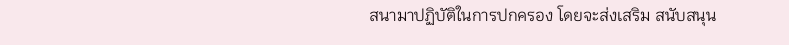สนามาปฏิบัติในการปกครอง โดยจะส่งเสริม สนับสนุน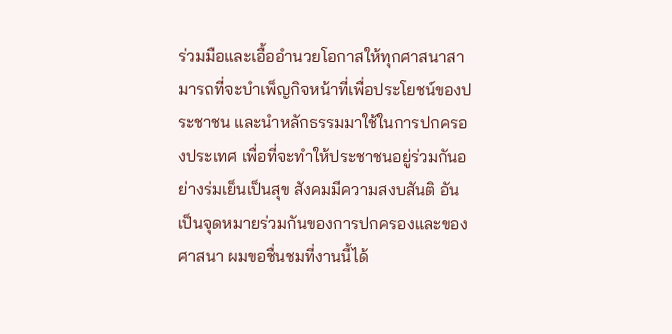ร่วมมือและเอื้ออำนวยโอกาสให้ทุกศาสนาสามารถที่จะบำเพ็ญกิจหน้าที่เพื่อประโยชน์ของประชาชน และนำหลักธรรมมาใช้ในการปกครองประเทศ เพื่อที่จะทำให้ประชาชนอยู่ร่วมกันอย่างร่มเย็นเป็นสุข สังคมมีความสงบสันติ อันเป็นจุดหมายร่วมกันของการปกครองและของศาสนา ผมขอชื่นชมที่งานนี้ได้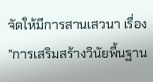จัดให้มีการสานเสวนา เรื่อง "การเสริมสร้างวินัยพื้นฐาน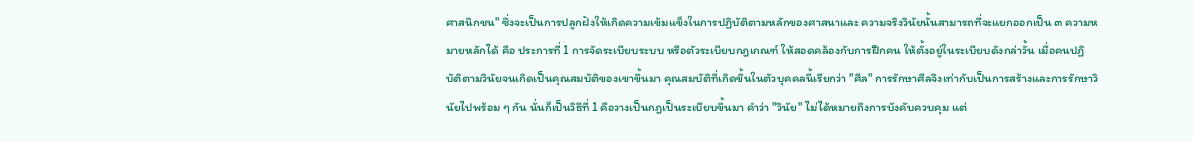ศาสนิกชน" ซึ่งจะเป็นการปลูกฝังให้เกิดความเข้มแข็งในการปฏิบัติตามหลักของศาสนาและ ความจริงวินัยนั้นสามารถที่จะแยกออกเป็น ๓ ความหมายหลักได้ คือ ประการที่ 1 การจัดระเบียบระบบ หรือตัวระเบียบกฎเกณฑ์ ให้สอดคล้องกับการฝึกคน ให้ตั้งอยู่ในระเบียบดังกล่าวั้น เมื่อคนปฏิบัติตามวินัยจนเกิดเป็นคุณสมบัติของเขาขึ้นมา คุณสมบัติที่เกิดขึ้นในตัวบุคคลนี้เรียกว่า "ศีล" การรักษาศีลจึงเท่ากับเป็นการสร้างและการรักษาวินัยไปพร้อม ๆ กัน นั่นก็เป็นวิธีที่ 1 คือวางเป็นกฎเป็นระเบียบขึ้นมา คำว่า "วินัย" ไม่ได้หมายถึงการบังคับควบคุม แต่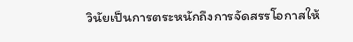วินัยเป็นการตระหนักถึงการจัดสรรโอกาสให้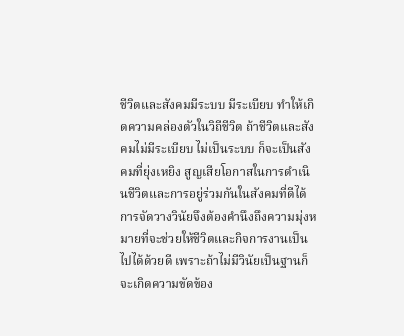ชีวิตและสังคมมีระบบ มีระเบียบ ทำให้เกิดความคล่องตัวในวิถีชีวิต ถ้าชีวิตและสังคมไม่มีระเบียบ ไม่เป็นระบบ ก็จะเป็นสังคมที่ยุ่งเหยิง สูญเสียโอกาสในการดำเนินชีวิตและการอยู่ร่วมกันในสังคมที่ดีได้ การจัดวางวินัยจึงต้องคำนึงถึงความมุ่งหมายที่จะช่วยให้ชีวิตและกิจการงานเป็นไปได้ด้วยดี เพราะถ้าไม่มีวินัยเป็นฐานก็จะเกิดความขัดข้อง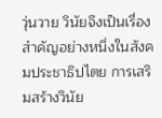วุ่นวาย วินัยจึงเป็นเรื่องสำคัญอย่างหนึ่งในสังคมประชาธิปไตย การเสริมสร้างวินัย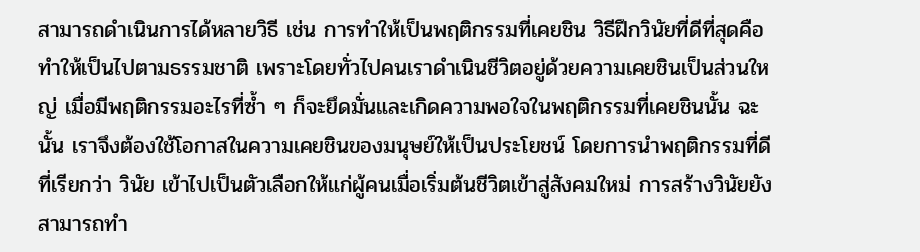สามารถดำเนินการได้หลายวิธี เช่น การทำให้เป็นพฤติกรรมที่เคยชิน วิธีฝึกวินัยที่ดีที่สุดคือทำให้เป็นไปตามธรรมชาติ เพราะโดยทั่วไปคนเราดำเนินชีวิตอยู่ด้วยความเคยชินเป็นส่วนใหญ่ เมื่อมีพฤติกรรมอะไรที่ซ้ำ ๆ ก็จะยึดมั่นและเกิดความพอใจในพฤติกรรมที่เคยชินนั้น ฉะนั้น เราจึงต้องใช้โอกาสในความเคยชินของมนุษย์ให้เป็นประโยชน์ โดยการนำพฤติกรรมที่ดี ที่เรียกว่า วินัย เข้าไปเป็นตัวเลือกให้แก่ผู้คนเมื่อเริ่มต้นชีวิตเข้าสู่สังคมใหม่ การสร้างวินัยยังสามารถทำ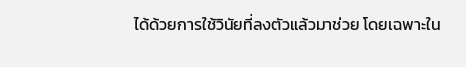ได้ด้วยการใช้วินัยที่ลงตัวแล้วมาช่วย โดยเฉพาะใน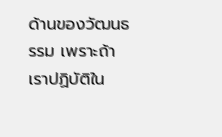ด้านของวัฒนธรรม เพราะถ้าเราปฏิบัติใน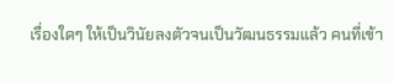เรื่องใดๆ ให้เป็นวินัยลงตัวจนเป็นวัฒนธรรมแล้ว คนที่เข้า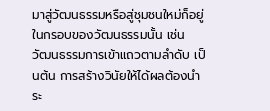มาสู่วัฒนธรรมหรือสู่ชุมชนใหม่ก็อยู่ในกรอบของวัฒนธรรมนั้น เช่น วัฒนธรรมการเข้าแถวตามลำดับ เป็นต้น การสร้างวินัยให้ได้ผลต้องนำระ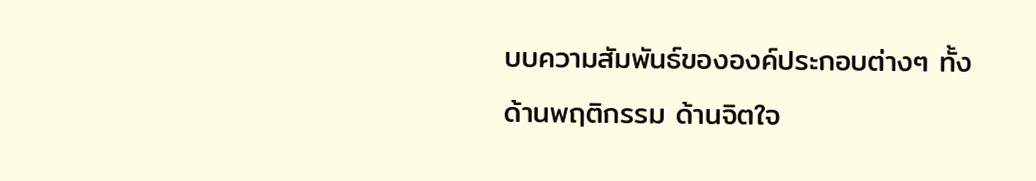บบความสัมพันธ์ขององค์ประกอบต่างๆ ทั้งด้านพฤติกรรม ด้านจิตใจ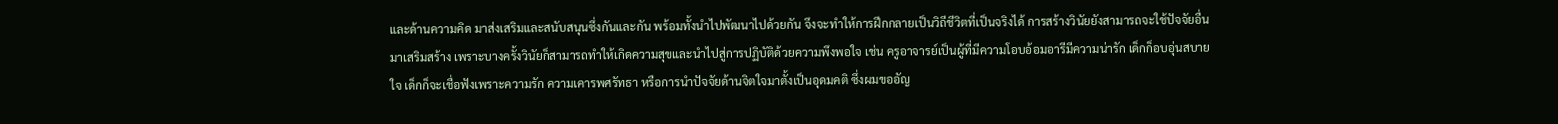และด้านความคิด มาส่งเสริมและสนับสนุนซึ่งกันและกัน พร้อมทั้งนำไปพัฒนาไปด้วยกัน จึงจะทำให้การฝึกกลายเป็นวิถีชีวิตที่เป็นจริงได้ การสร้างวินัยยังสามารถจะใช้ปัจจัยอื่นมาเสริมสร้าง เพราะบางครั้งวินัยก็สามารถทำให้เกิดความสุขและนำไปสู่การปฏิบัติด้วยความพึงพอใจ เช่น ครูอาจารย์เป็นผู้ที่มีความโอบอ้อมอารีมีความน่ารัก เด็กก็อบอุ่นสบายใจ เด็กก็จะเชื่อฟังเพราะความรัก ความเคารพศรัทธา หรือการนำปัจจัยด้านจิตใจมาตั้งเป็นอุดมคติ ซึ่งผมขออัญ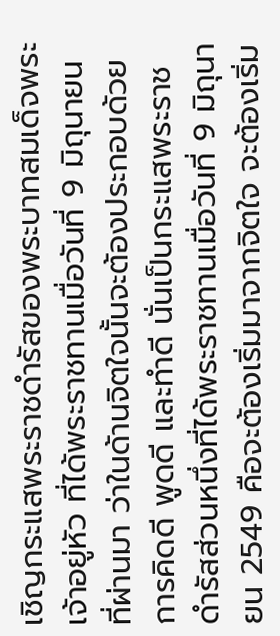เชิญกระแสพระราชดำรัสของพระบาทสมเด็จพระเจ้าอยู่หัว ที่ได้พระราชทานเมื่อวันที่ 9 มิถุนายน ที่ผ่านมา ว่าในด้านจิตใจนั้นจะต้องประกอบด้วยการคิดดี พูดดี และทำดี นั่นเป็นกระแสพระราชดำรัสส่วนหนึ่งที่ได้พระราชทานเมื่อวันที่ 9 มิถุนายน 2549 คือจะต้องเริ่มมาจากจิตใจ จะต้องเริ่ม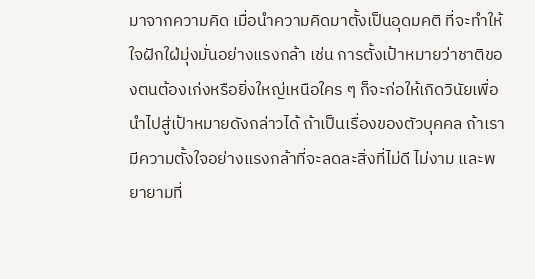มาจากความคิด เมื่อนำความคิดมาตั้งเป็นอุดมคติ ที่จะทำให้ใจฝักใฝ่มุ่งมั่นอย่างแรงกล้า เช่น การตั้งเป้าหมายว่าชาติของตนต้องเก่งหรือยิ่งใหญ่เหนือใคร ๆ ก็จะก่อให้เกิดวินัยเพื่อนำไปสู่เป้าหมายดังกล่าวได้ ถ้าเป็นเรื่องของตัวบุคคล ถ้าเรามีความตั้งใจอย่างแรงกล้าที่จะลดละสิ่งที่ไม่ดี ไม่งาม และพยายามที่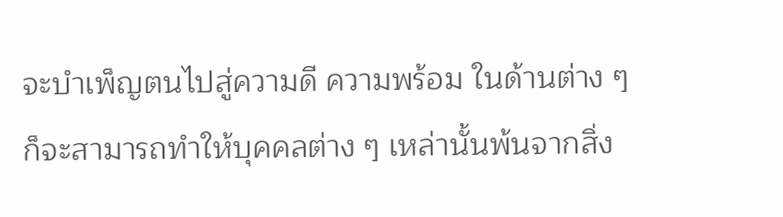จะบำเพ็ญตนไปสู่ความดี ความพร้อม ในด้านต่าง ๆ ก็จะสามารถทำให้บุคคลต่าง ๆ เหล่านั้นพ้นจากสิ่ง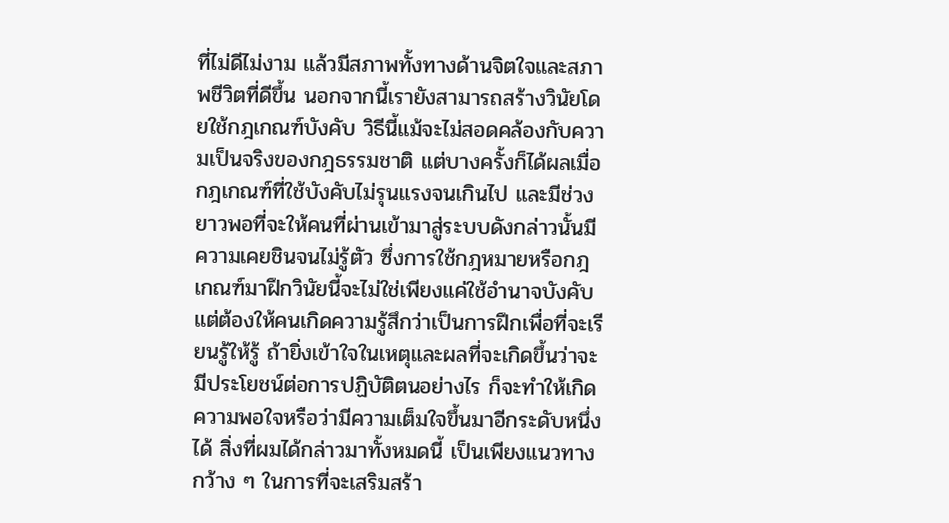ที่ไม่ดีไม่งาม แล้วมีสภาพทั้งทางด้านจิตใจและสภาพชีวิตที่ดีขึ้น นอกจากนี้เรายังสามารถสร้างวินัยโดยใช้กฎเกณฑ์บังคับ วิธีนี้แม้จะไม่สอดคล้องกับความเป็นจริงของกฎธรรมชาติ แต่บางครั้งก็ได้ผลเมื่อกฎเกณฑ์ที่ใช้บังคับไม่รุนแรงจนเกินไป และมีช่วงยาวพอที่จะให้คนที่ผ่านเข้ามาสู่ระบบดังกล่าวนั้นมีความเคยชินจนไม่รู้ตัว ซึ่งการใช้กฎหมายหรือกฎเกณฑ์มาฝึกวินัยนี้จะไม่ใช่เพียงแค่ใช้อำนาจบังคับ แต่ต้องให้คนเกิดความรู้สึกว่าเป็นการฝึกเพื่อที่จะเรียนรู้ให้รู้ ถ้ายิ่งเข้าใจในเหตุและผลที่จะเกิดขึ้นว่าจะมีประโยชน์ต่อการปฏิบัติตนอย่างไร ก็จะทำให้เกิดความพอใจหรือว่ามีความเต็มใจขึ้นมาอีกระดับหนึ่งได้ สิ่งที่ผมได้กล่าวมาทั้งหมดนี้ เป็นเพียงแนวทางกว้าง ๆ ในการที่จะเสริมสร้า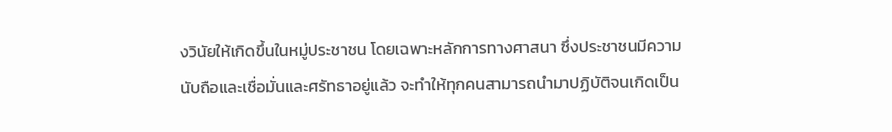งวินัยให้เกิดขึ้นในหมู่ประชาชน โดยเฉพาะหลักการทางศาสนา ซึ่งประชาชนมีความนับถือและเชื่อมั่นและศรัทธาอยู่แล้ว จะทำให้ทุกคนสามารถนำมาปฏิบัติจนเกิดเป็น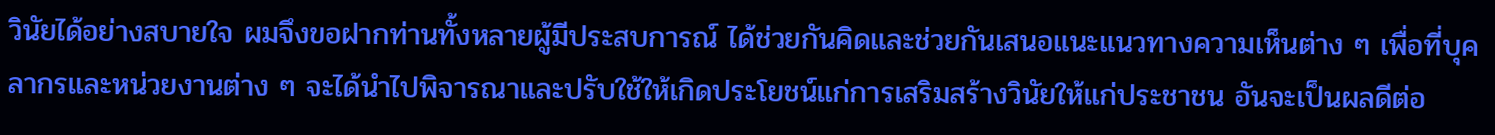วินัยได้อย่างสบายใจ ผมจึงขอฝากท่านทั้งหลายผู้มีประสบการณ์ ได้ช่วยกันคิดและช่วยกันเสนอแนะแนวทางความเห็นต่าง ๆ เพื่อที่บุคลากรและหน่วยงานต่าง ๆ จะได้นำไปพิจารณาและปรับใช้ให้เกิดประโยชน์แก่การเสริมสร้างวินัยให้แก่ประชาชน อันจะเป็นผลดีต่อ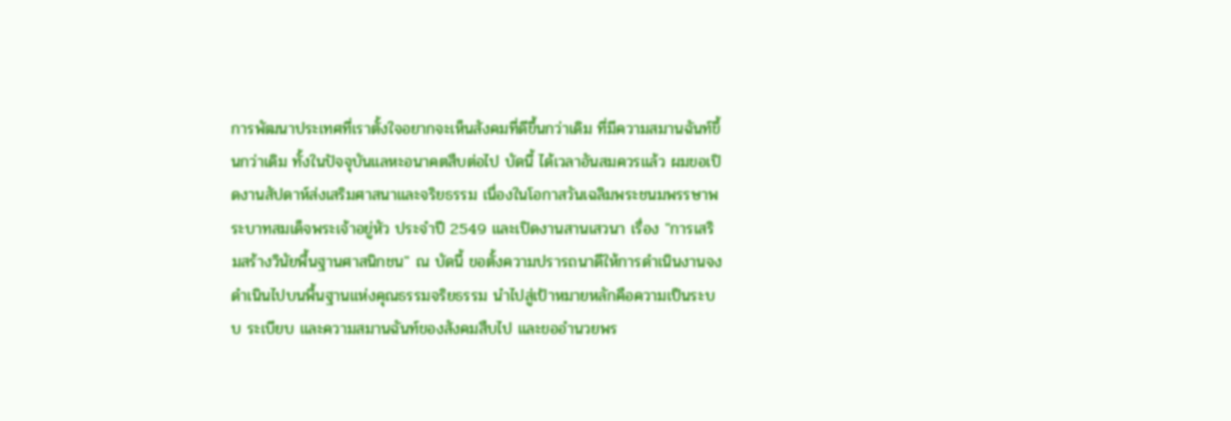การพัฒนาประเทศที่เราตั้งใจอยากจะเห็นสังคมที่ดีขึ้นกว่าเดิม ที่มีความสมานฉันท์ขึ้นกว่าเดิม ทั้งในปัจจุบันแลหะอนาคตสืบต่อไป บัดนี้ ได้เวลาอันสมควรแล้ว ผมขอเปิดงานสัปดาห์ส่งเสริมศาสนาและจริยธรรม เนื่องในโอกาสวันเฉลิมพระชนมพรรษาพระบาทสมเด็จพระเจ้าอยู่หัว ประจำปี 2549 และเปิดงานสานเสวนา เรื่อง "การเสริมสร้างวินัยพื้นฐานศาสนิกชน" ณ บัดนี้ ขอตั้งความปรารถนาดีให้การดำเนินงานจงดำเนินไปบนพื้นฐานแห่งคุณธรรมจริยธรรม นำไปสู่เป้าหมายหลักคือความเป็นระบบ ระเบียบ และความสมานฉันท์ของสังคมสืบไป และขออำนวยพร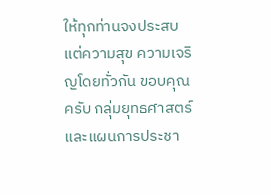ให้ทุกท่านจงประสบแต่ความสุข ความเจริญโดยทั่วกัน ขอบคุณครับ กลุ่มยุทธศาสตร์และแผนการประชา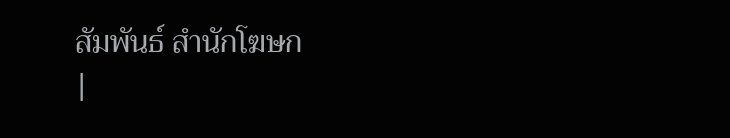สัมพันธ์ สำนักโฆษก
|